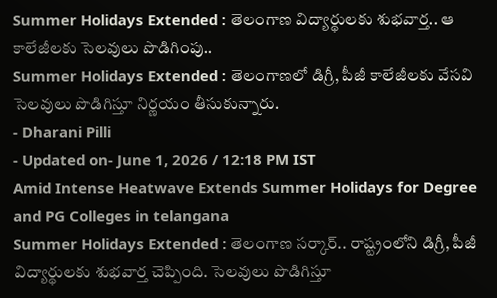Summer Holidays Extended : తెలంగాణ విద్యార్థులకు శుభవార్త.. ఆ కాలేజీలకు సెలవులు పొడిగింపు..
Summer Holidays Extended : తెలంగాణలో డిగ్రీ, పీజీ కాలేజీలకు వేసవి సెలవులు పొడిగిస్తూ నిర్ణయం తీసుకున్నారు.
- Dharani Pilli
- Updated on- June 1, 2026 / 12:18 PM IST
Amid Intense Heatwave Extends Summer Holidays for Degree and PG Colleges in telangana
Summer Holidays Extended : తెలంగాణ సర్కార్.. రాష్ట్రంలోని డిగ్రీ, పీజీ విద్యార్థులకు శుభవార్త చెప్పింది. సెలవులు పొడిగిస్తూ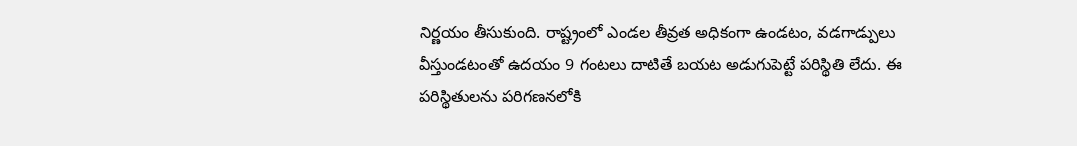నిర్ణయం తీసుకుంది. రాష్ట్రంలో ఎండల తీవ్రత అధికంగా ఉండటం, వడగాడ్పులు వీస్తుండటంతో ఉదయం 9 గంటలు దాటితే బయట అడుగుపెట్టే పరిస్థితి లేదు. ఈ పరిస్థితులను పరిగణనలోకి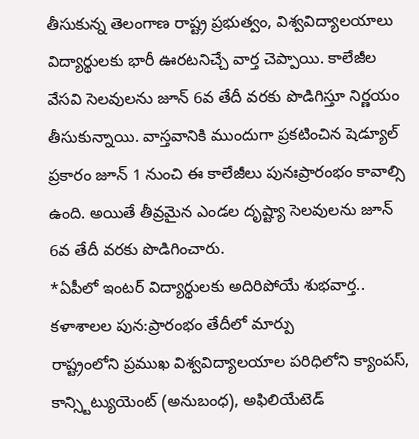తీసుకున్న తెలంగాణ రాష్ట్ర ప్రభుత్వం, విశ్వవిద్యాలయాలు విద్యార్థులకు భారీ ఊరటనిచ్చే వార్త చెప్పాయి. కాలేజీల వేసవి సెలవులను జూన్ 6వ తేదీ వరకు పొడిగిస్తూ నిర్ణయం తీసుకున్నాయి. వాస్తవానికి ముందుగా ప్రకటించిన షెడ్యూల్ ప్రకారం జూన్ 1 నుంచి ఈ కాలేజీలు పునఃప్రారంభం కావాల్సి ఉంది. అయితే తీవ్రమైన ఎండల దృష్ట్యా సెలవులను జూన్ 6వ తేదీ వరకు పొడిగించారు.
*ఏపీలో ఇంటర్ విద్యార్థులకు అదిరిపోయే శుభవార్త.. కళాశాలల పున:ప్రారంభం తేదీలో మార్పు
రాష్ట్రంలోని ప్రముఖ విశ్వవిద్యాలయాల పరిధిలోని క్యాంపస్, కాన్స్టిట్యుయెంట్ (అనుబంధ), అఫిలియేటెడ్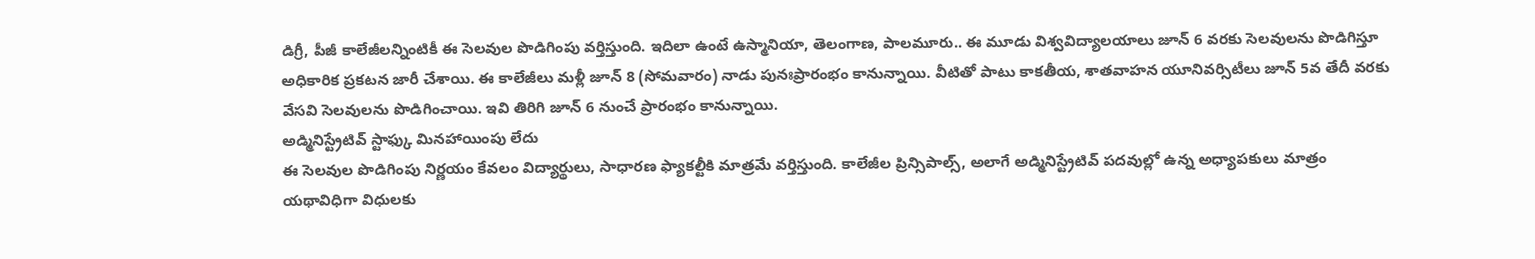డిగ్రీ, పీజీ కాలేజీలన్నింటికీ ఈ సెలవుల పొడిగింపు వర్తిస్తుంది. ఇదిలా ఉంటే ఉస్మానియా, తెలంగాణ, పాలమూరు.. ఈ మూడు విశ్వవిద్యాలయాలు జూన్ 6 వరకు సెలవులను పొడిగిస్తూ అధికారిక ప్రకటన జారీ చేశాయి. ఈ కాలేజీలు మళ్లీ జూన్ 8 (సోమవారం) నాడు పునఃప్రారంభం కానున్నాయి. వీటితో పాటు కాకతీయ, శాతవాహన యూనివర్సిటీలు జూన్ 5వ తేదీ వరకు వేసవి సెలవులను పొడిగించాయి. ఇవి తిరిగి జూన్ 6 నుంచే ప్రారంభం కానున్నాయి.
అడ్మినిస్ట్రేటివ్ స్టాఫ్కు మినహాయింపు లేదు
ఈ సెలవుల పొడిగింపు నిర్ణయం కేవలం విద్యార్థులు, సాధారణ ఫ్యాకల్టీకి మాత్రమే వర్తిస్తుంది. కాలేజీల ప్రిన్సిపాల్స్, అలాగే అడ్మినిస్ట్రేటివ్ పదవుల్లో ఉన్న అధ్యాపకులు మాత్రం యథావిధిగా విధులకు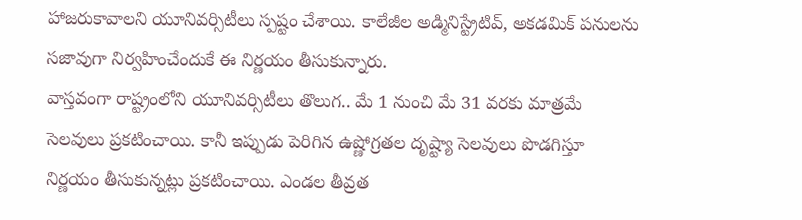హాజరుకావాలని యూనివర్సిటీలు స్పష్టం చేశాయి. కాలేజీల అడ్మినిస్ట్రేటివ్, అకడమిక్ పనులను సజావుగా నిర్వహించేందుకే ఈ నిర్ణయం తీసుకున్నారు.
వాస్తవంగా రాష్ట్రంలోని యూనివర్సిటీలు తొలుగ.. మే 1 నుంచి మే 31 వరకు మాత్రమే సెలవులు ప్రకటించాయి. కానీ ఇప్పుడు పెరిగిన ఉష్ణోగ్రతల దృష్ట్యా సెలవులు పొడగిస్తూ నిర్ణయం తీసుకున్నట్లు ప్రకటించాయి. ఎండల తీవ్రత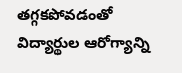తగ్గకపోవడంతో విద్యార్థుల ఆరోగ్యాన్ని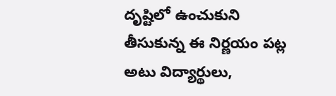దృష్టిలో ఉంచుకుని తీసుకున్న ఈ నిర్ణయం పట్ల అటు విద్యార్థులు,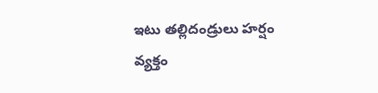ఇటు తల్లిదండ్రులు హర్షం వ్యక్తం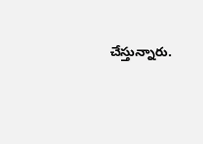చేస్తున్నారు.